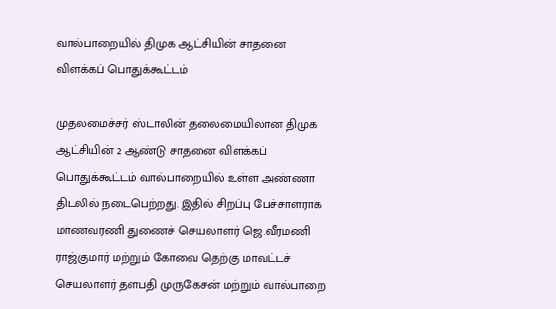வால்பாறையில் திமுக ஆட்சியின் சாதனை விளக்கப் பொதுக்கூட்டம்

முதலமைச்சர் ஸ்டாலின் தலைமையிலான திமுக ஆட்சியின் 2 ஆண்டு சாதனை விளக்கப் பொதுக்கூட்டம் வால்பாறையில் உள்ள அண்ணா திடலில் நடைபெற்றது. இதில் சிறப்பு பேச்சாளராக மாணவரணி துணைச் செயலாளர் ஜெ.வீரமணி ராஜ்குமார் மற்றும் கோவை தெற்கு மாவட்டச் செயலாளர் தளபதி முருகேசன் மற்றும் வால்பாறை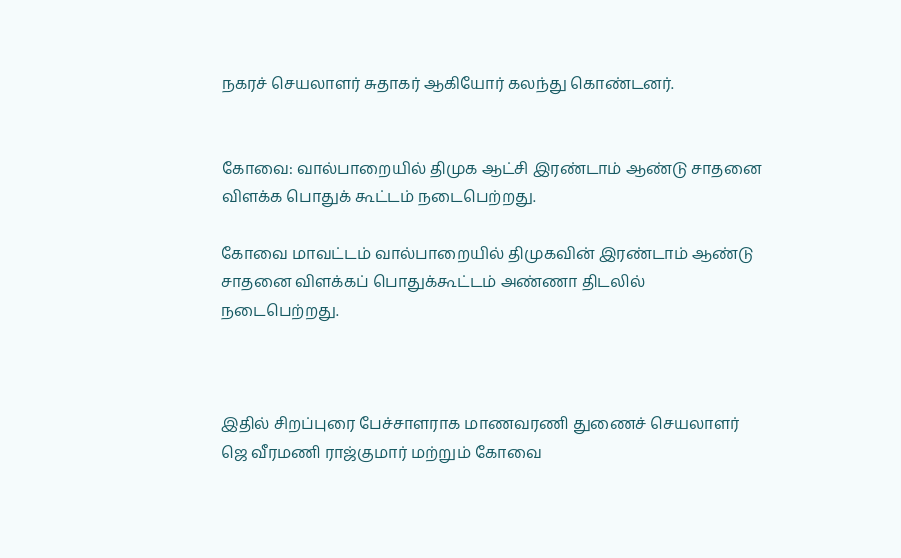நகரச் செயலாளர் சுதாகர் ஆகியோர் கலந்து கொண்டனர்.


கோவை: வால்பாறையில் திமுக ஆட்சி இரண்டாம் ஆண்டு சாதனை விளக்க பொதுக் கூட்டம் நடைபெற்றது.

கோவை மாவட்டம் வால்பாறையில் திமுகவின் இரண்டாம் ஆண்டு சாதனை விளக்கப் பொதுக்கூட்டம் அண்ணா திடலில் நடைபெற்றது.



இதில் சிறப்புரை பேச்சாளராக மாணவரணி துணைச் செயலாளர் ஜெ வீரமணி ராஜ்குமார் மற்றும் கோவை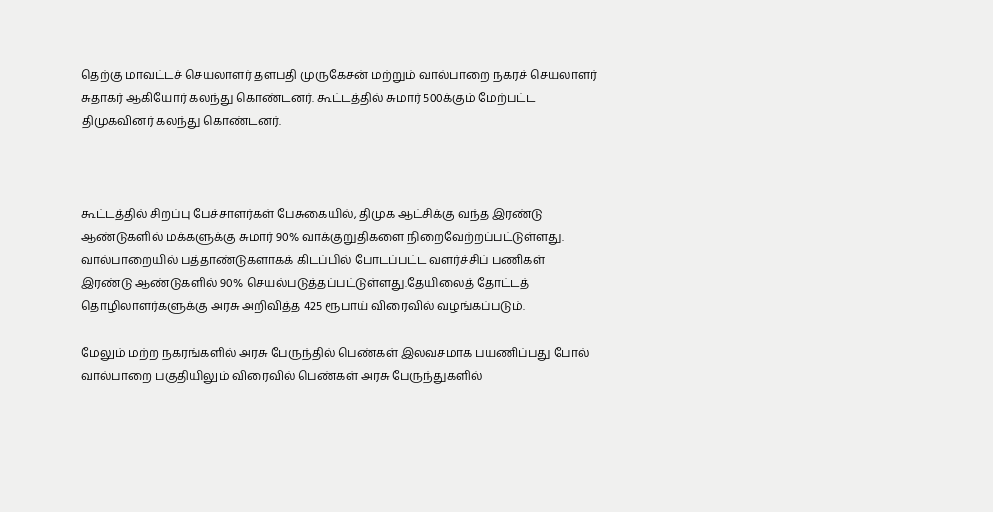தெற்கு மாவட்டச் செயலாளர் தளபதி முருகேசன் மற்றும் வால்பாறை நகரச் செயலாளர் சுதாகர் ஆகியோர் கலந்து கொண்டனர். கூட்டத்தில் சுமார் 500க்கும் மேற்பட்ட திமுகவினர் கலந்து கொண்டனர்.



கூட்டத்தில் சிறப்பு பேச்சாளர்கள் பேசுகையில், திமுக ஆட்சிக்கு வந்த இரண்டு ஆண்டுகளில் மக்களுக்கு சுமார் 90% வாக்குறுதிகளை நிறைவேற்றப்பட்டுள்ளது. வால்பாறையில் பத்தாண்டுகளாகக் கிடப்பில் போடப்பட்ட வளர்ச்சிப் பணிகள் இரண்டு ஆண்டுகளில் 90% செயல்படுத்தப்பட்டுள்ளது.தேயிலைத் தோட்டத் தொழிலாளர்களுக்கு அரசு அறிவித்த 425 ரூபாய் விரைவில் வழங்கப்படும்.

மேலும் மற்ற நகரங்களில் அரசு பேருந்தில் பெண்கள் இலவசமாக பயணிப்பது போல் வால்பாறை பகுதியிலும் விரைவில் பெண்கள் அரசு பேருந்துகளில்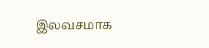இலவசமாக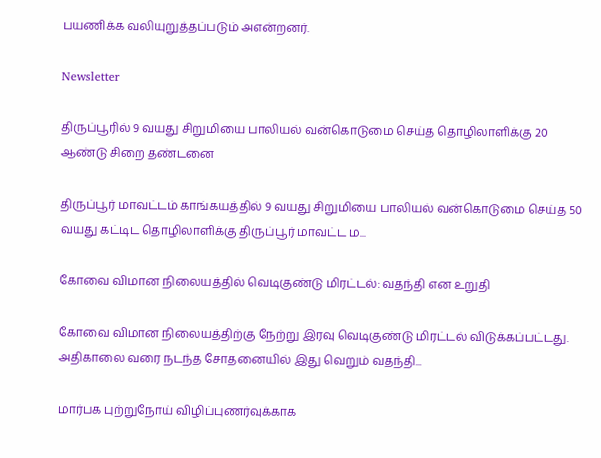பயணிக்க வலியுறுத்தப்படும் அஎன்றனர்.

Newsletter

திருப்பூரில் 9 வயது சிறுமியை பாலியல் வன்கொடுமை செய்த தொழிலாளிக்கு 20 ஆண்டு சிறை தண்டனை

திருப்பூர் மாவட்டம் காங்கயத்தில் 9 வயது சிறுமியை பாலியல் வன்கொடுமை செய்த 50 வயது கட்டிட தொழிலாளிக்கு திருப்பூர் மாவட்ட ம...

கோவை விமான நிலையத்தில் வெடிகுண்டு மிரட்டல்: வதந்தி என உறுதி

கோவை விமான நிலையத்திற்கு நேற்று இரவு வெடிகுண்டு மிரட்டல் விடுக்கப்பட்டது. அதிகாலை வரை நடந்த சோதனையில் இது வெறும் வதந்தி...

மார்பக புற்றுநோய் விழிப்புணர்வுக்காக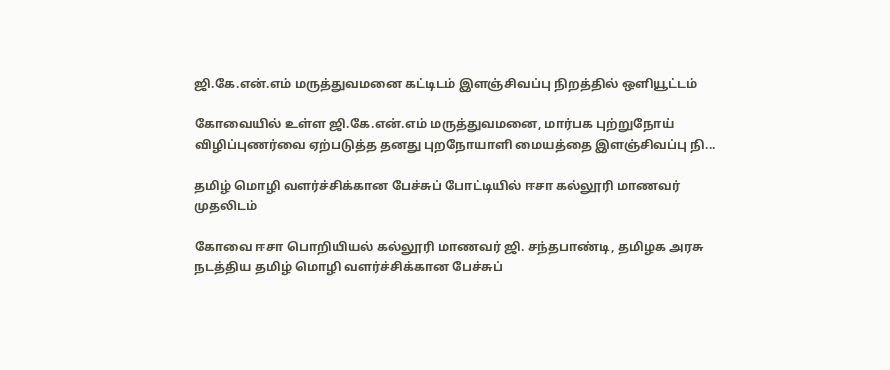ஜி.கே.என்.எம் மருத்துவமனை கட்டிடம் இளஞ்சிவப்பு நிறத்தில் ஒளியூட்டம்

கோவையில் உள்ள ஜி.கே.என்.எம் மருத்துவமனை, மார்பக புற்றுநோய் விழிப்புணர்வை ஏற்படுத்த தனது புறநோயாளி மையத்தை இளஞ்சிவப்பு நி...

தமிழ் மொழி வளர்ச்சிக்கான பேச்சுப் போட்டியில் ஈசா கல்லூரி மாணவர் முதலிடம்

கோவை ஈசா பொறியியல் கல்லூரி மாணவர் ஜி. சந்தபாண்டி, தமிழக அரசு நடத்திய தமிழ் மொழி வளர்ச்சிக்கான பேச்சுப்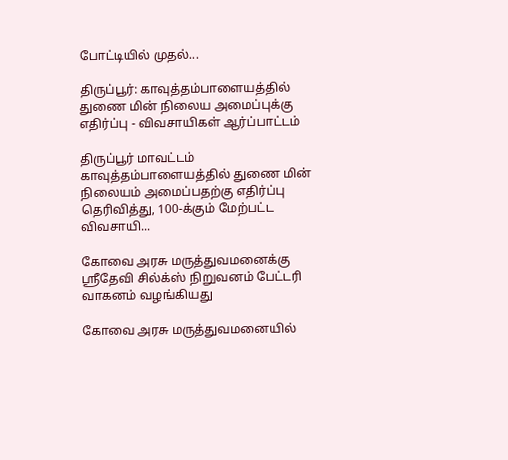போட்டியில் முதல்...

திருப்பூர்: காவுத்தம்பாளையத்தில் துணை மின் நிலைய அமைப்புக்கு எதிர்ப்பு - விவசாயிகள் ஆர்ப்பாட்டம்

திருப்பூர் மாவட்டம் காவுத்தம்பாளையத்தில் துணை மின் நிலையம் அமைப்பதற்கு எதிர்ப்பு தெரிவித்து, 100-க்கும் மேற்பட்ட விவசாயி...

கோவை அரசு மருத்துவமனைக்கு ஸ்ரீதேவி சில்க்ஸ் நிறுவனம் பேட்டரி வாகனம் வழங்கியது

கோவை அரசு மருத்துவமனையில்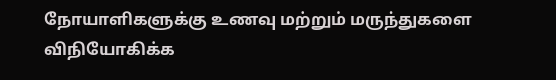நோயாளிகளுக்கு உணவு மற்றும் மருந்துகளை விநியோகிக்க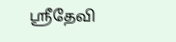ஸ்ரீதேவி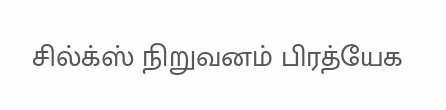சில்க்ஸ் நிறுவனம் பிரத்யேக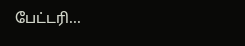பேட்டரி...